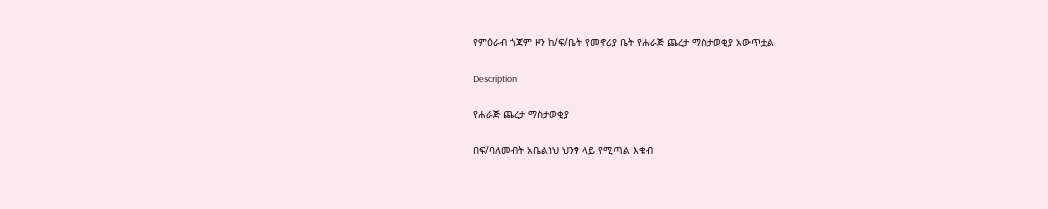የምዕራብ ጎጃም ዞን ከ/ፍ/ቤት የመኖሪያ ቤት የሐራጅ ጨረታ ማስታወቂያ አውጥቷል

Description

የሐራጅ ጨረታ ማስታወቂያ

በፍ/ባለመብት አቤልነህ ህንፃ ላይ የሚጣል እቁብ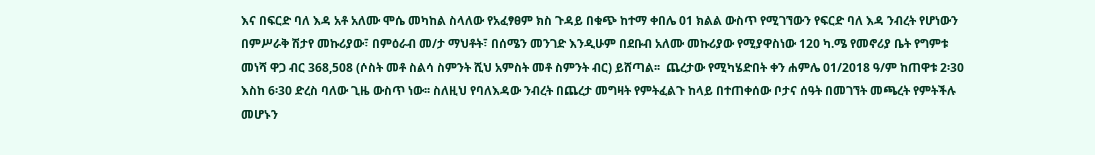እና በፍርድ ባለ እዳ አቶ አለሙ ሞሴ መካከል ስላለው የአፈፃፀም ክስ ጉዳይ በቁጭ ከተማ ቀበሌ 01 ክልል ውስጥ የሚገኘውን የፍርድ ባለ እዳ ንብረት የሆነውን በምሥራቅ ሽታየ መኩሪያው፣ በምዕራብ መ/ታ ማህቶት፣ በሰሜን መንገድ እንዲሁም በደቡብ አለሙ መኩሪያው የሚያዋስነው 120 ካ.ሜ የመኖሪያ ቤት የግምቱ መነሻ ዋጋ ብር 368,508 (ሶስት መቶ ስልሳ ስምንት ሺህ አምስት መቶ ስምንት ብር) ይሸጣል፡፡  ጨረታው የሚካሄድበት ቀን ሐምሌ 01/2018 ዓ/ም ከጠዋቱ 2፡30 እስከ 6፡30 ድረስ ባለው ጊዜ ውስጥ ነው፡፡ ስለዚህ የባለእዳው ንብረት በጨረታ መግዛት የምትፈልጉ ከላይ በተጠቀሰው ቦታና ሰዓት በመገኘት መጫረት የምትችሉ መሆኑን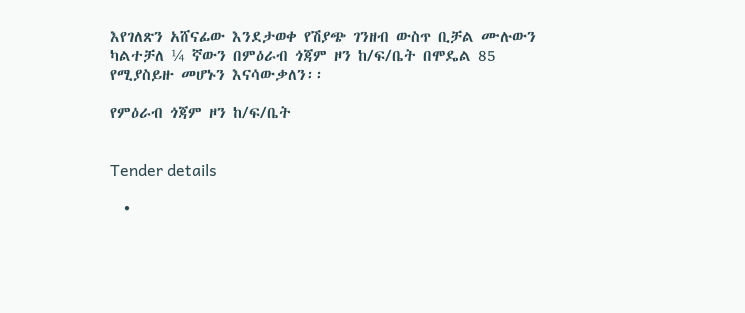እየገለጽን አሸናፊው እንደታወቀ የሽያጭ ገንዘብ ውስጥ ቢቻል ሙሉውን ካልተቻለ ¼ ኛውን በምዕራብ ጎጃም ዞን ከ/ፍ/ቤት በሞዴል 85 የሚያስይዙ መሆኑን እናሳውቃለን፡፡

የምዕራብ ጎጃም ዞን ከ/ፍ/ቤት


Tender details

  •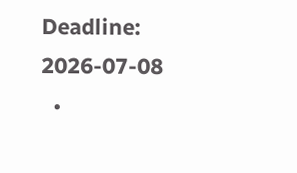Deadline: 2026-07-08
  •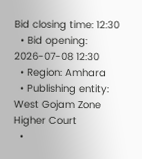Bid closing time: 12:30
  • Bid opening: 2026-07-08 12:30
  • Region: Amhara
  • Publishing entity: West Gojam Zone Higher Court
  •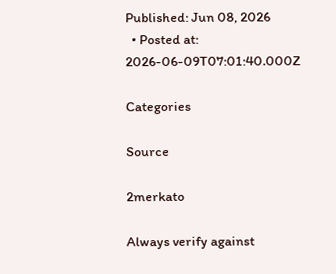Published: Jun 08, 2026
  • Posted at: 2026-06-09T07:01:40.000Z

Categories

Source

2merkato

Always verify against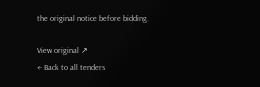the original notice before bidding.

View original ↗
← Back to all tenders